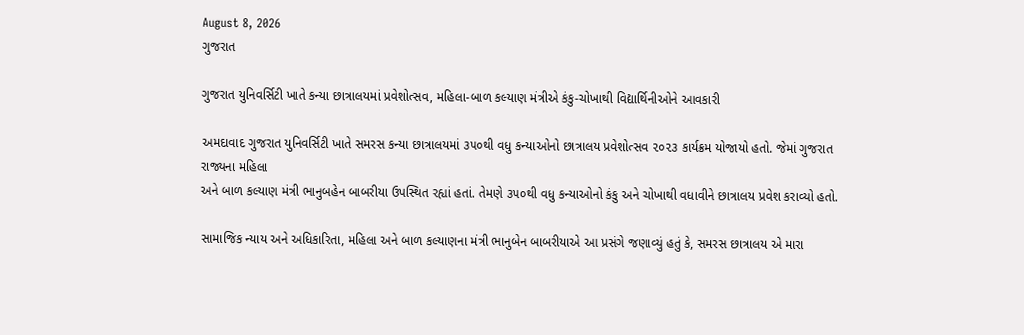August 8, 2026
ગુજરાત

ગુજરાત યુનિવર્સિટી ખાતે કન્યા છાત્રાલયમાં પ્રવેશોત્સવ, મહિલા-બાળ કલ્યાણ મંત્રીએ કંકુ-ચોખાથી વિદ્યાર્થિનીઓને આવકારી

અમદાવાદ ગુજરાત યુનિવર્સિટી ખાતે સમરસ કન્યા છાત્રાલયમાં ૩૫૦થી વધુ કન્યાઓનો છાત્રાલય પ્રવેશોત્સવ ૨૦૨૩ કાર્યક્રમ યોજાયો હતો. જેમાં ગુજરાત રાજ્યના મહિલા
અને બાળ કલ્યાણ મંત્રી ભાનુબહેન બાબરીયા ઉપસ્થિત રહ્યાં હતાં. તેમણે ૩૫૦થી વધુ કન્યાઓનો કંકુ અને ચોખાથી વધાવીને છાત્રાલય પ્રવેશ કરાવ્યો હતો.

સામાજિક ન્યાય અને અધિકારિતા, મહિલા અને બાળ કલ્યાણના મંત્રી ભાનુબેન બાબરીયાએ આ પ્રસંગે જણાવ્યું હતું કે, સમરસ છાત્રાલય એ મારા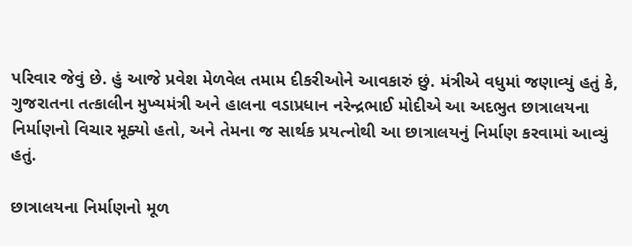પરિવાર જેવું છે. હું આજે પ્રવેશ મેળવેલ તમામ દીકરીઓને આવકારું છું. મંત્રીએ વધુમાં જણાવ્યું હતું કે, ગુજરાતના તત્કાલીન મુખ્યમંત્રી અને હાલના વડાપ્રધાન નરેન્દ્રભાઈ મોદીએ આ અદભુત છાત્રાલયના નિર્માણનો વિચાર મૂક્યો હતો, અને તેમના જ સાર્થક પ્રયત્નોથી આ છાત્રાલયનું નિર્માણ કરવામાં આવ્યું હતું.

છાત્રાલયના નિર્માણનો મૂળ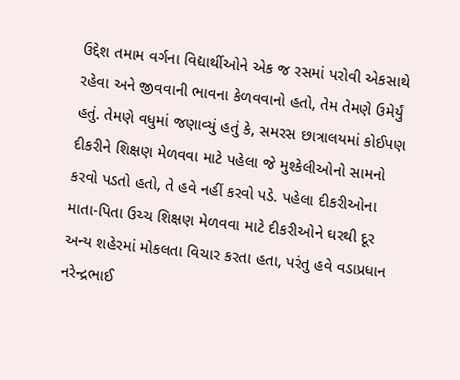ઉદ્દેશ તમામ વર્ગના વિદ્યાર્થીઓને એક જ રસમાં પરોવી એકસાથે રહેવા અને જીવવાની ભાવના કેળવવાનો હતો, તેમ તેમણે ઉમેર્યું હતું. તેમણે વધુમાં જણાવ્યું હતું કે, સમરસ છાત્રાલયમાં કોઈપણ દીકરીને શિક્ષણ મેળવવા માટે પહેલા જે મુશ્કેલીઓનો સામનો કરવો પડતો હતો, તે હવે નહીં કરવો પડે. પહેલા દીકરીઓના માતા-પિતા ઉચ્ચ શિક્ષણ મેળવવા માટે દીકરીઓને ઘરથી દૂર અન્ય શહેરમાં મોકલતા વિચાર કરતા હતા, પરંતુ હવે વડાપ્રધાન નરેન્દ્રભાઈ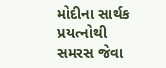મોદીના સાર્થક પ્રયત્નોથી સમરસ જેવા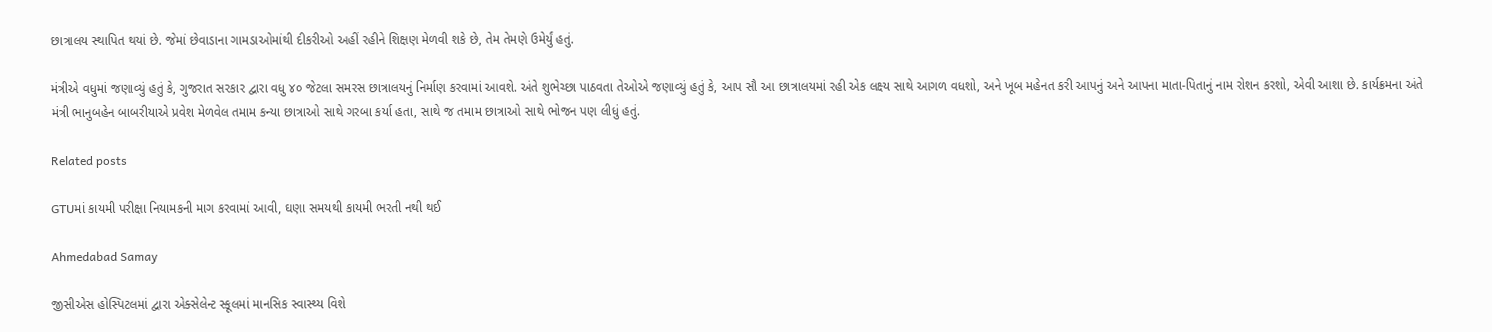છાત્રાલય સ્થાપિત થયાં છે. જેમાં છેવાડાના ગામડાઓમાંથી દીકરીઓ અહીં રહીને શિક્ષણ મેળવી શકે છે, તેમ તેમણે ઉમેર્યું હતું.

મંત્રીએ વધુમાં જણાવ્યું હતું કે, ગુજરાત સરકાર દ્વારા વધુ ૪૦ જેટલા સમરસ છાત્રાલયનું નિર્માણ કરવામાં આવશે. અંતે શુભેચ્છા પાઠવતા તેઓએ જણાવ્યું હતું કે, આપ સૌ આ છાત્રાલયમાં રહી એક લક્ષ્ય સાથે આગળ વધશો, અને ખૂબ મહેનત કરી આપનું અને આપના માતા-પિતાનું નામ રોશન કરશો, એવી આશા છે. કાર્યક્રમના અંતે મંત્રી ભાનુબહેન બાબરીયાએ પ્રવેશ મેળવેલ તમામ કન્યા છાત્રાઓ સાથે ગરબા કર્યા હતા, સાથે જ તમામ છાત્રાઓ સાથે ભોજન પણ લીધું હતું.

Related posts

GTUમાં કાયમી પરીક્ષા નિયામકની માગ કરવામાં આવી, ઘણા સમયથી કાયમી ભરતી નથી થઈ

Ahmedabad Samay

જીસીએસ હોસ્પિટલમાં દ્વારા એક્સેલેન્ટ સ્કૂલમાં માનસિક સ્વાસ્થ્ય વિશે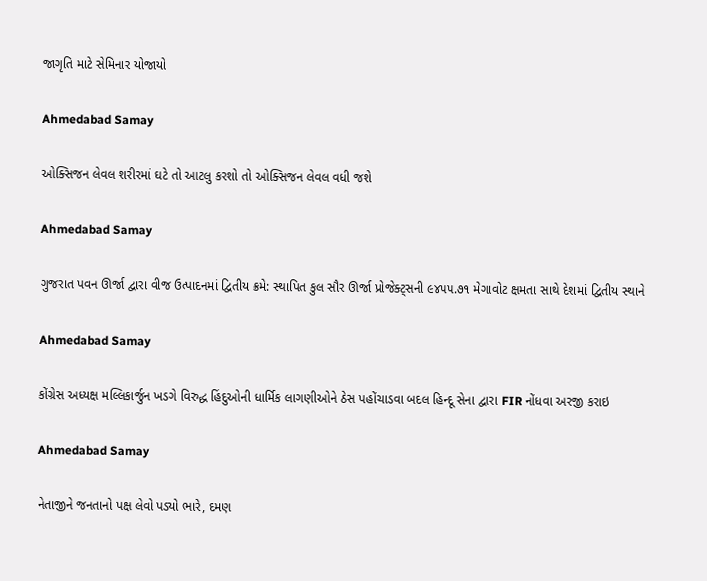જાગૃતિ માટે સેમિનાર યોજાયો

Ahmedabad Samay

ઓક્સિજન લેવલ શરીરમાં ઘટે તો આટલુ કરશો તો ઓક્સિજન લેવલ વધી જશે

Ahmedabad Samay

ગુજરાત પવન ઊર્જા દ્વારા વીજ ઉત્પાદનમાં દ્વિતીય ક્રમે: સ્થાપિત કુલ સૌર ઊર્જા પ્રોજેક્ટ્સની ૯૪૫૫.૭૧ મેગાવોટ ક્ષમતા સાથે દેશમાં દ્વિતીય સ્થાને

Ahmedabad Samay

કોંગ્રેસ અધ્યક્ષ મલ્લિકાર્જુન ખડગે વિરુદ્ધ હિંદુઓની ધાર્મિક લાગણીઓને ઠેસ પહોંચાડવા બદલ હિન્દૂ સેના દ્વારા FIR નોંધવા અરજી કરાઇ

Ahmedabad Samay

નેતાજીને જનતાનો પક્ષ લેવો પડ્યો ભારે, દમણ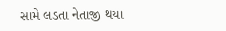સામે લડતા નેતાજી થયા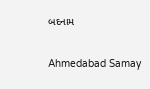બદનામ

Ahmedabad Samay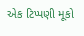એક ટિપ્પણી મૂકો